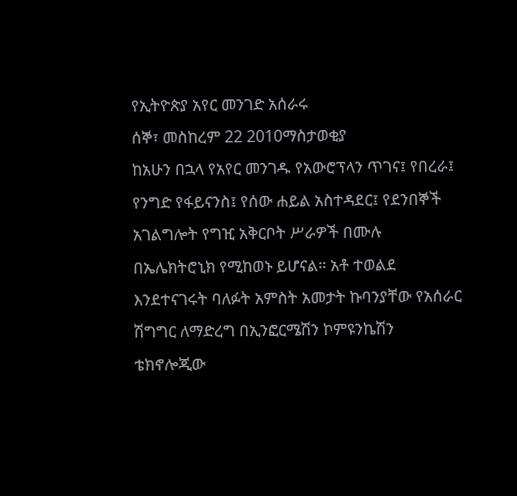የኢትዮጵያ አየር መንገድ አሰራሩ
ሰኞ፣ መስከረም 22 2010ማስታወቂያ
ከአሁን በኋላ የአየር መንገዱ የአውሮፕላን ጥገና፤ የበረራ፤ የንግድ የፋይናንስ፤ የሰው ሐይል አስተዳደር፤ የደንበኞች አገልግሎት የግዢ አቅርቦት ሥራዎች በሙሉ በኤሌክትሮኒክ የሚከወኑ ይሆናል። አቶ ተወልደ እንደተናገሩት ባለፉት አምስት አመታት ኩባንያቸው የአሰራር ሽግግር ለማድረግ በኢንፎርሜሽን ኮምዩንኬሽን ቴክኖሎጂው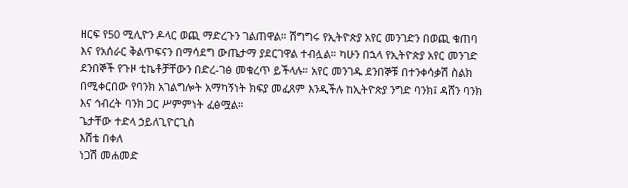ዘርፍ የ50 ሚሊዮን ዶላር ወጪ ማድረጉን ገልጠዋል። ሽግግሩ የኢትዮጵያ አየር መንገድን በወጪ ቁጠባ እና የአሰራር ቅልጥፍናን በማሳደግ ውጤታማ ያደርገዋል ተብሏል። ካሁን በኋላ የኢትዮጵያ አየር መንገድ ደንበኞች የጉዞ ቲኬቶቻቸውን በድረ-ገፅ መቁረጥ ይችላሉ። አየር መንገዱ ደንበኞቹ በተንቀሳቃሽ ስልክ በሚቀርበው የባንክ አገልግሎት አማካኝነት ክፍያ መፈጸም እንዲችሉ ከኢትዮጵያ ንግድ ባንክ፤ ዳሸን ባንክ እና ኅብረት ባንክ ጋር ሥምምነት ፈፅሟል።
ጌታቸው ተድላ ኃይለጊዮርጊስ
እሸቴ በቀለ
ነጋሽ መሐመድ